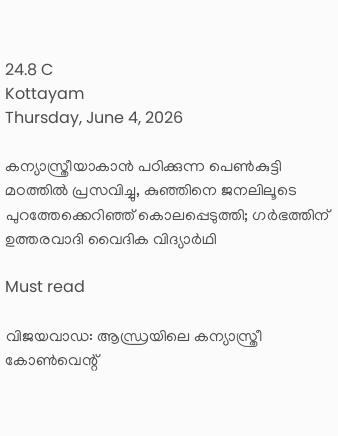24.8 C
Kottayam
Thursday, June 4, 2026

കന്യാസ്ത്രീയാകാന്‍ പഠിക്കുന്ന പെണ്‍കുട്ടി മഠത്തില്‍ പ്രസവിച്ചു, കുഞ്ഞിനെ ജനലിലൂടെ പുറത്തേക്കെറിഞ്ഞ് കൊലപ്പെടുത്തി; ഗര്‍ഭത്തിന് ഉത്തരവാദി വൈദിക വിദ്യാര്‍ഥി

Must read

വിജയവാഡ: ആന്ധ്രയിലെ കന്യാസ്ത്രീ കോണ്‍വെന്റ്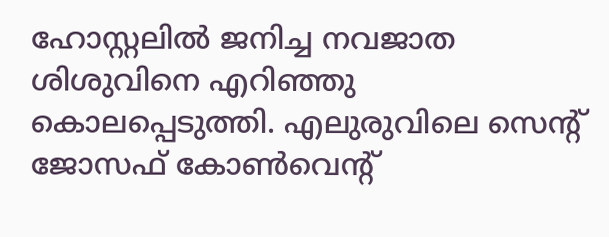ഹോസ്റ്റലില്‍ ജനിച്ച നവജാത ശിശുവിനെ എറിഞ്ഞു കൊലപ്പെടുത്തി. എലുരുവിലെ സെന്റ് ജോസഫ് കോണ്‍വെന്റ്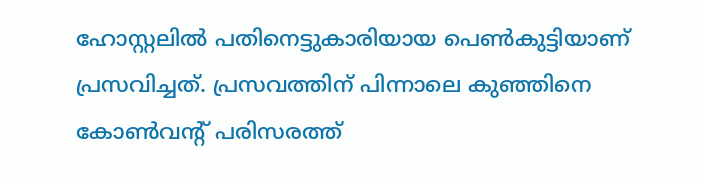ഹോസ്റ്റലില്‍ പതിനെട്ടുകാരിയായ പെണ്‍കുട്ടിയാണ് പ്രസവിച്ചത്. പ്രസവത്തിന് പിന്നാലെ കുഞ്ഞിനെ കോണ്‍വന്റ് പരിസരത്ത്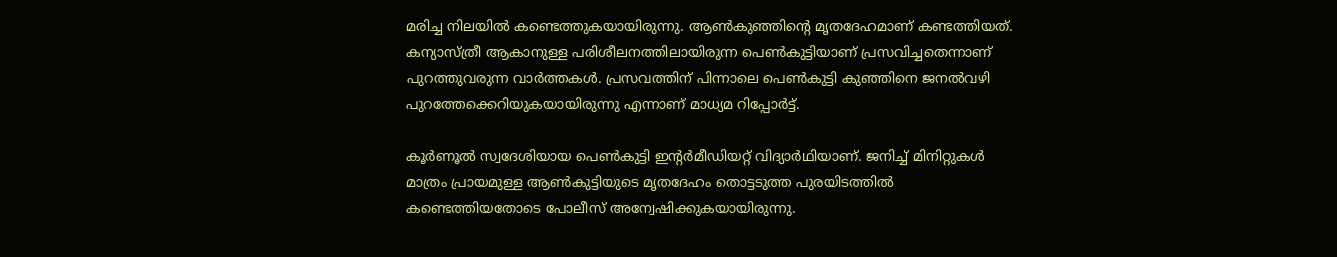മരിച്ച നിലയില്‍ കണ്ടെത്തുകയായിരുന്നു. ആണ്‍കുഞ്ഞിന്റെ മൃതദേഹമാണ് കണ്ടത്തിയത്. കന്യാസ്ത്രീ ആകാനുള്ള പരിശീലനത്തിലായിരുന്ന പെണ്‍കുട്ടിയാണ് പ്രസവിച്ചതെന്നാണ് പുറത്തുവരുന്ന വാര്‍ത്തകള്‍. പ്രസവത്തിന് പിന്നാലെ പെണ്‍കുട്ടി കുഞ്ഞിനെ ജനല്‍വഴി പുറത്തേക്കെറിയുകയായിരുന്നു എന്നാണ് മാധ്യമ റിപ്പോര്‍ട്ട്.

കൂര്‍ണൂല്‍ സ്വദേശിയായ പെണ്‍കുട്ടി ഇന്റര്‍മീഡിയറ്റ് വിദ്യാര്‍ഥിയാണ്. ജനിച്ച് മിനിറ്റുകള്‍ മാത്രം പ്രായമുള്ള ആണ്‍കുട്ടിയുടെ മൃതദേഹം തൊട്ടടുത്ത പുരയിടത്തില്‍ കണ്ടെത്തിയതോടെ പോലീസ് അന്വേഷിക്കുകയായിരുന്നു.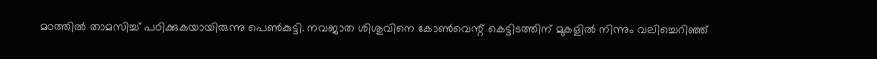മഠത്തില്‍ താമസിച്ച് പഠിക്കുകയായിരുന്നു പെണ്‍കുട്ടി. നവജാത ശിശുവിനെ കോണ്‍വെന്റ് കെട്ടിടത്തിന് മുകളില്‍ നിന്നും വലിച്ചെറിഞ്ഞ്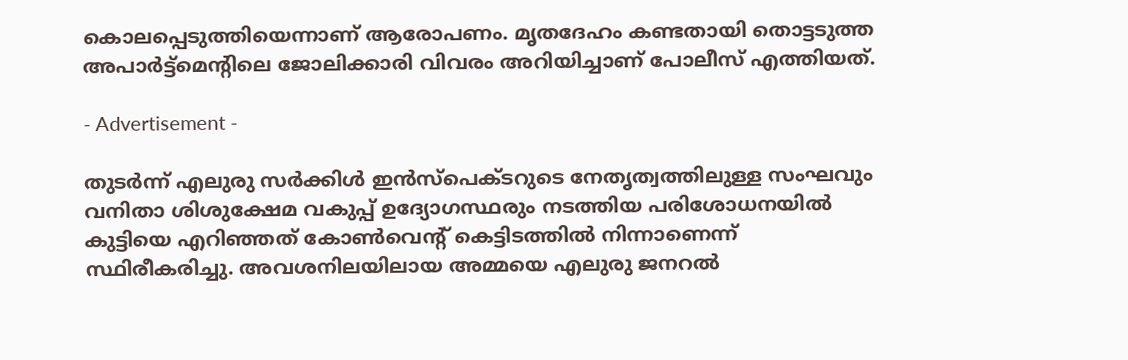കൊലപ്പെടുത്തിയെന്നാണ് ആരോപണം. മൃതദേഹം കണ്ടതായി തൊട്ടടുത്ത അപാര്‍ട്ട്‌മെന്റിലെ ജോലിക്കാരി വിവരം അറിയിച്ചാണ് പോലീസ് എത്തിയത്.

- Advertisement -

തുടര്‍ന്ന് എലുരു സര്‍ക്കിള്‍ ഇന്‍സ്പെക്ടറുടെ നേതൃത്വത്തിലുള്ള സംഘവും വനിതാ ശിശുക്ഷേമ വകുപ്പ് ഉദ്യോഗസ്ഥരും നടത്തിയ പരിശോധനയില്‍ കുട്ടിയെ എറിഞ്ഞത് കോണ്‍വെന്റ് കെട്ടിടത്തില്‍ നിന്നാണെന്ന് സ്ഥിരീകരിച്ചു. അവശനിലയിലായ അമ്മയെ എലുരു ജനറല്‍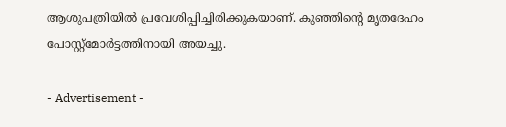ആശുപത്രിയില്‍ പ്രവേശിപ്പിച്ചിരിക്കുകയാണ്. കുഞ്ഞിന്റെ മൃതദേഹം പോസ്റ്റ്മോര്‍ട്ടത്തിനായി അയച്ചു.

- Advertisement -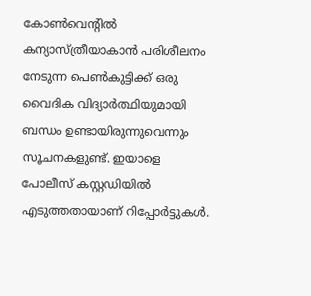കോണ്‍വെന്റില്‍ കന്യാസ്ത്രീയാകാന്‍ പരിശീലനം നേടുന്ന പെണ്‍കുട്ടിക്ക് ഒരു വൈദിക വിദ്യാര്‍ത്ഥിയുമായി ബന്ധം ഉണ്ടായിരുന്നുവെന്നും സൂചനകളുണ്ട്. ഇയാളെ പോലീസ് കസ്റ്റഡിയില്‍ എടുത്തതായാണ് റിപ്പോര്‍ട്ടുകള്‍.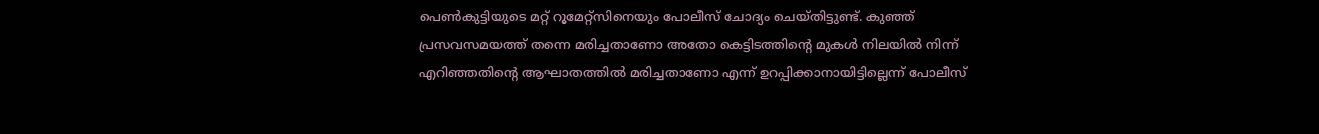പെണ്‍കുട്ടിയുടെ മറ്റ് റൂമേറ്റ്‌സിനെയും പോലീസ് ചോദ്യം ചെയ്തിട്ടുണ്ട്. കുഞ്ഞ് പ്രസവസമയത്ത് തന്നെ മരിച്ചതാണോ അതോ കെട്ടിടത്തിന്റെ മുകള്‍ നിലയില്‍ നിന്ന് എറിഞ്ഞതിന്റെ ആഘാതത്തില്‍ മരിച്ചതാണോ എന്ന് ഉറപ്പിക്കാനായിട്ടില്ലെന്ന് പോലീസ്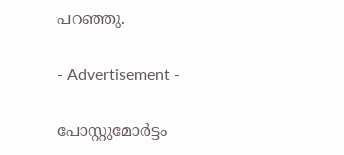പറഞ്ഞു.

- Advertisement -

പോസ്റ്റുമോര്‍ട്ടം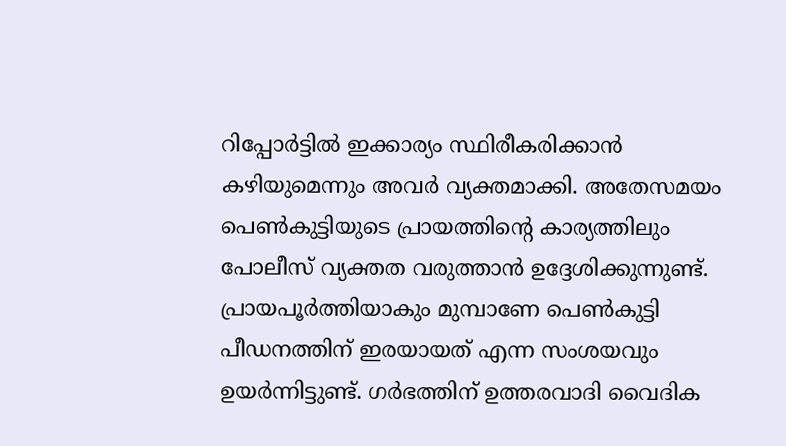റിപ്പോര്‍ട്ടില്‍ ഇക്കാര്യം സ്ഥിരീകരിക്കാന്‍ കഴിയുമെന്നും അവര്‍ വ്യക്തമാക്കി. അതേസമയം പെണ്‍കുട്ടിയുടെ പ്രായത്തിന്റെ കാര്യത്തിലും പോലീസ് വ്യക്തത വരുത്താന്‍ ഉദ്ദേശിക്കുന്നുണ്ട്. പ്രായപൂര്‍ത്തിയാകും മുമ്പാണേ പെണ്‍കുട്ടി പീഡനത്തിന് ഇരയായത് എന്ന സംശയവും ഉയര്‍ന്നിട്ടുണ്ട്. ഗര്‍ഭത്തിന് ഉത്തരവാദി വൈദിക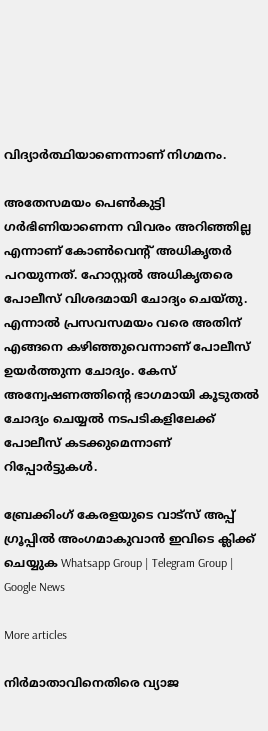വിദ്യാര്‍ത്ഥിയാണെന്നാണ് നിഗമനം.

അതേസമയം പെണ്‍കുട്ടി ഗര്‍ഭിണിയാണെന്ന വിവരം അറിഞ്ഞില്ല എന്നാണ് കോണ്‍വെന്റ് അധികൃതര്‍ പറയുന്നത്. ഹോസ്റ്റല്‍ അധികൃതരെ പോലീസ് വിശദമായി ചോദ്യം ചെയ്തു. എന്നാല്‍ പ്രസവസമയം വരെ അതിന് എങ്ങനെ കഴിഞ്ഞുവെന്നാണ് പോലീസ് ഉയര്‍ത്തുന്ന ചോദ്യം. കേസ് അന്വേഷണത്തിന്റെ ഭാഗമായി കൂടുതല്‍ ചോദ്യം ചെയ്യല്‍ നടപടികളിലേക്ക് പോലീസ് കടക്കുമെന്നാണ് റിപ്പോര്‍ട്ടുകള്‍.

ബ്രേക്കിംഗ് കേരളയുടെ വാട്സ് അപ്പ് ഗ്രൂപ്പിൽ അംഗമാകുവാൻ ഇവിടെ ക്ലിക്ക് ചെയ്യുക Whatsapp Group | Telegram Group | Google News

More articles

നിർമാതാവിനെതിരെ വ്യാജ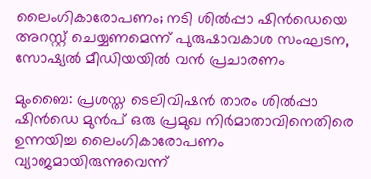ലൈംഗികാരോപണം; നടി ശിൽപ്പാ ഷിൻഡെയെ അറസ്റ്റ് ചെയ്യണമെന്ന് പുരുഷാവകാശ സംഘടന, സോഷ്യൽ മീഡിയയിൽ വൻ പ്രചാരണം

മുംബൈ: പ്രശസ്ത ടെലിവിഷൻ താരം ശിൽപ്പാ ഷിൻഡെ മുൻപ് ഒരു പ്രമുഖ നിർമാതാവിനെതിരെ ഉന്നയിച്ച ലൈംഗികാരോപണം വ്യാജമായിരുന്നുവെന്ന്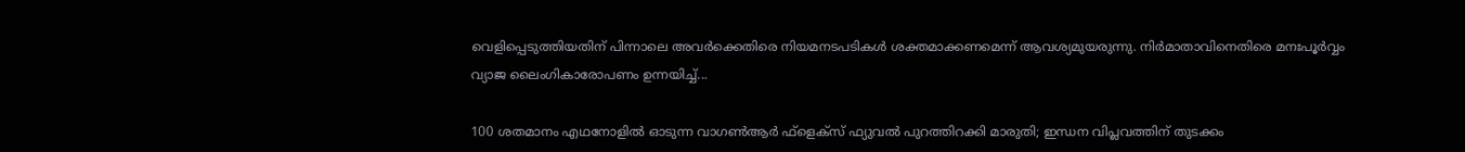വെളിപ്പെടുത്തിയതിന് പിന്നാലെ അവർക്കെതിരെ നിയമനടപടികൾ ശക്തമാക്കണമെന്ന് ആവശ്യമുയരുന്നു. നിർമാതാവിനെതിരെ മനഃപൂർവ്വം വ്യാജ ലൈംഗികാരോപണം ഉന്നയിച്ച്...

100 ശതമാനം എഥനോളിൽ ഓടുന്ന വാഗൺആർ ഫ്ളെക്സ് ഫ്യുവൽ പുറത്തിറക്കി മാരുതി; ഇന്ധന വിപ്ലവത്തിന് തുടക്കം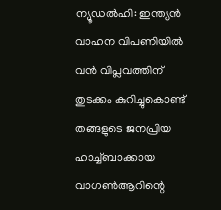ന്യൂഡൽഹി: ഇന്ത്യൻ വാഹന വിപണിയിൽ വൻ വിപ്ലവത്തിന് തുടക്കം കുറിച്ചുകൊണ്ട് തങ്ങളുടെ ജനപ്രിയ ഹാച്ച്ബാക്കായ വാഗൺആറിന്റെ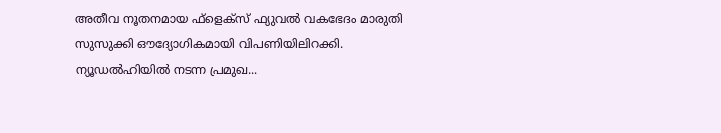അതീവ നൂതനമായ ഫ്‌ളെക്‌സ് ഫ്യുവൽ വകഭേദം മാരുതി സുസുക്കി ഔദ്യോഗികമായി വിപണിയിലിറക്കി. ന്യൂഡൽഹിയിൽ നടന്ന പ്രമുഖ...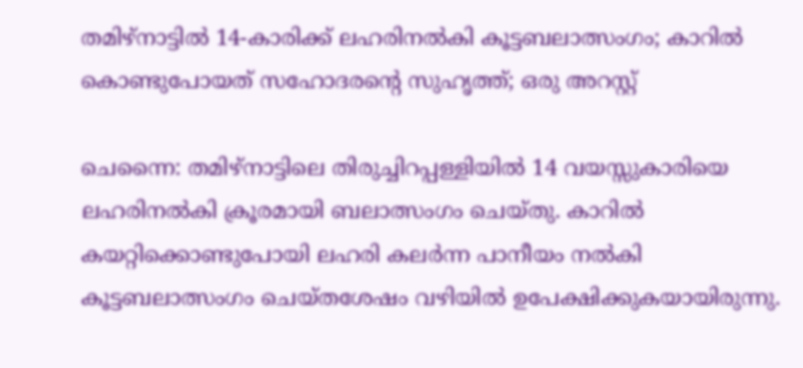തമിഴ്നാട്ടിൽ 14-കാരിക്ക് ലഹരിനൽകി കൂട്ടബലാത്സംഗം; കാറിൽ കൊണ്ടുപോയത് സഹോദരന്റെ സുഹൃത്ത്; ഒരു അറസ്റ്റ്

ചെന്നൈ: തമിഴ്നാട്ടിലെ തിരുച്ചിറപ്പള്ളിയിൽ 14 വയസ്സുകാരിയെ ലഹരിനൽകി ക്രൂരമായി ബലാത്സംഗം ചെയ്തു. കാറിൽ കയറ്റിക്കൊണ്ടുപോയി ലഹരി കലർന്ന പാനീയം നൽകി കൂട്ടബലാത്സംഗം ചെയ്തശേഷം വഴിയിൽ ഉപേക്ഷിക്കുകയായിരുന്നു.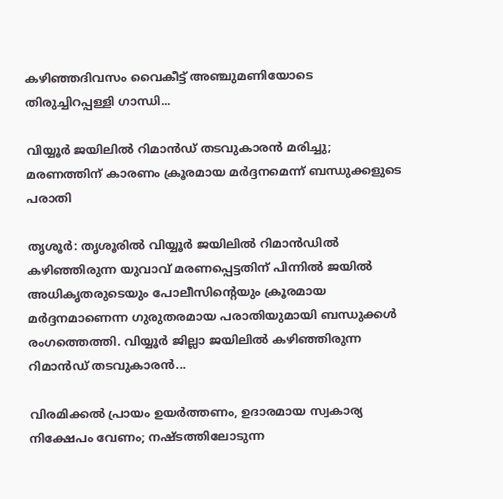കഴിഞ്ഞദിവസം വൈകീട്ട് അഞ്ചുമണിയോടെ തിരുച്ചിറപ്പള്ളി ഗാന്ധി...

വിയ്യൂർ ജയിലിൽ റിമാൻഡ് തടവുകാരൻ മരിച്ചു; മരണത്തിന് കാരണം ക്രൂരമായ മർദ്ദനമെന്ന് ബന്ധുക്കളുടെ പരാതി

തൃശൂർ: തൃശൂരിൽ വിയ്യൂർ ജയിലിൽ റിമാൻഡിൽ കഴിഞ്ഞിരുന്ന യുവാവ് മരണപ്പെട്ടതിന് പിന്നിൽ ജയിൽ അധികൃതരുടെയും പോലീസിന്റെയും ക്രൂരമായ മർദ്ദനമാണെന്ന ഗുരുതരമായ പരാതിയുമായി ബന്ധുക്കൾ രംഗത്തെത്തി. വിയ്യൂർ ജില്ലാ ജയിലിൽ കഴിഞ്ഞിരുന്ന റിമാൻഡ് തടവുകാരൻ...

വിരമിക്കൽ പ്രായം ഉയർത്തണം, ഉദാരമായ സ്വകാര്യ നിക്ഷേപം വേണം; നഷ്ടത്തിലോടുന്ന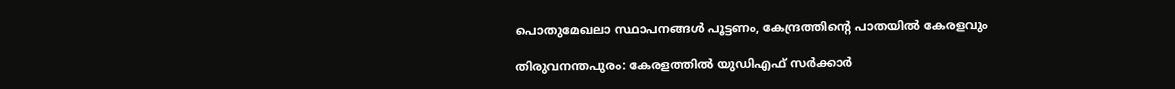പൊതുമേഖലാ സ്ഥാപനങ്ങള്‍ പൂട്ടണം, കേന്ദ്രത്തിന്റെ പാതയില്‍ കേരളവും

തിരുവനന്തപുരം: കേരളത്തിൽ യുഡിഎഫ് സർക്കാർ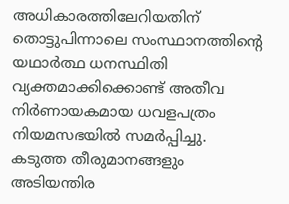അധികാരത്തിലേറിയതിന് തൊട്ടുപിന്നാലെ സംസ്ഥാനത്തിന്റെ യഥാർത്ഥ ധനസ്ഥിതി വ്യക്തമാക്കിക്കൊണ്ട് അതീവ നിർണായകമായ ധവളപത്രം നിയമസഭയിൽ സമർപ്പിച്ചു. കടുത്ത തീരുമാനങ്ങളും അടിയന്തിര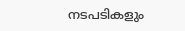നടപടികളും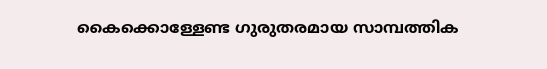കൈക്കൊള്ളേണ്ട ഗുരുതരമായ സാമ്പത്തിക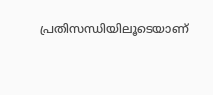പ്രതിസന്ധിയിലൂടെയാണ്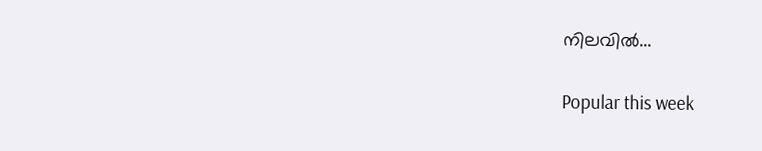നിലവിൽ...

Popular this week